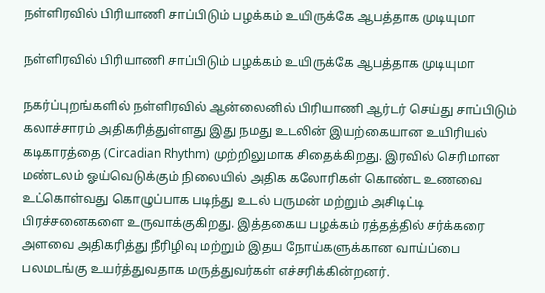நள்ளிரவில் பிரியாணி சாப்பிடும் பழக்கம் உயிருக்கே ஆபத்தாக முடியுமா

நள்ளிரவில் பிரியாணி சாப்பிடும் பழக்கம் உயிருக்கே ஆபத்தாக முடியுமா

நகர்ப்புறங்களில் நள்ளிரவில் ஆன்லைனில் பிரியாணி ஆர்டர் செய்து சாப்பிடும் கலாச்சாரம் அதிகரித்துள்ளது இது நமது உடலின் இயற்கையான உயிரியல் கடிகாரத்தை (Circadian Rhythm) முற்றிலுமாக சிதைக்கிறது. இரவில் செரிமான மண்டலம் ஓய்வெடுக்கும் நிலையில் அதிக கலோரிகள் கொண்ட உணவை உட்கொள்வது கொழுப்பாக படிந்து உடல் பருமன் மற்றும் அசிடிட்டி பிரச்சனைகளை உருவாக்குகிறது. இத்தகைய பழக்கம் ரத்தத்தில் சர்க்கரை அளவை அதிகரித்து நீரிழிவு மற்றும் இதய நோய்களுக்கான வாய்ப்பை பலமடங்கு உயர்த்துவதாக மருத்துவர்கள் எச்சரிக்கின்றனர்.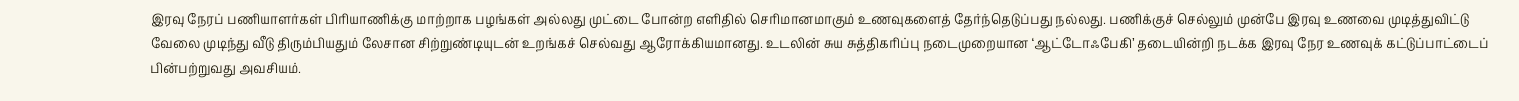இரவு நேரப் பணியாளர்கள் பிரியாணிக்கு மாற்றாக பழங்கள் அல்லது முட்டை போன்ற எளிதில் செரிமானமாகும் உணவுகளைத் தேர்ந்தெடுப்பது நல்லது. பணிக்குச் செல்லும் முன்பே இரவு உணவை முடித்துவிட்டு வேலை முடிந்து வீடு திரும்பியதும் லேசான சிற்றுண்டியுடன் உறங்கச் செல்வது ஆரோக்கியமானது. உடலின் சுய சுத்திகரிப்பு நடைமுறையான ‘ஆட்டோஃபேகி’ தடையின்றி நடக்க இரவு நேர உணவுக் கட்டுப்பாட்டைப் பின்பற்றுவது அவசியம்.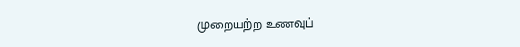முறையற்ற உணவுப்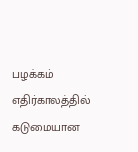பழக்கம் எதிர்காலத்தில் கடுமையான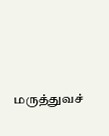மருத்துவச்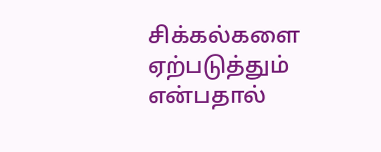சிக்கல்களை ஏற்படுத்தும் என்பதால்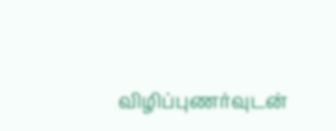விழிப்புணர்வுடன்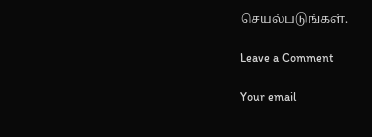செயல்படுங்கள்.

Leave a Comment

Your email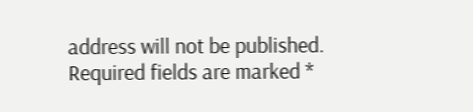address will not be published. Required fields are marked *